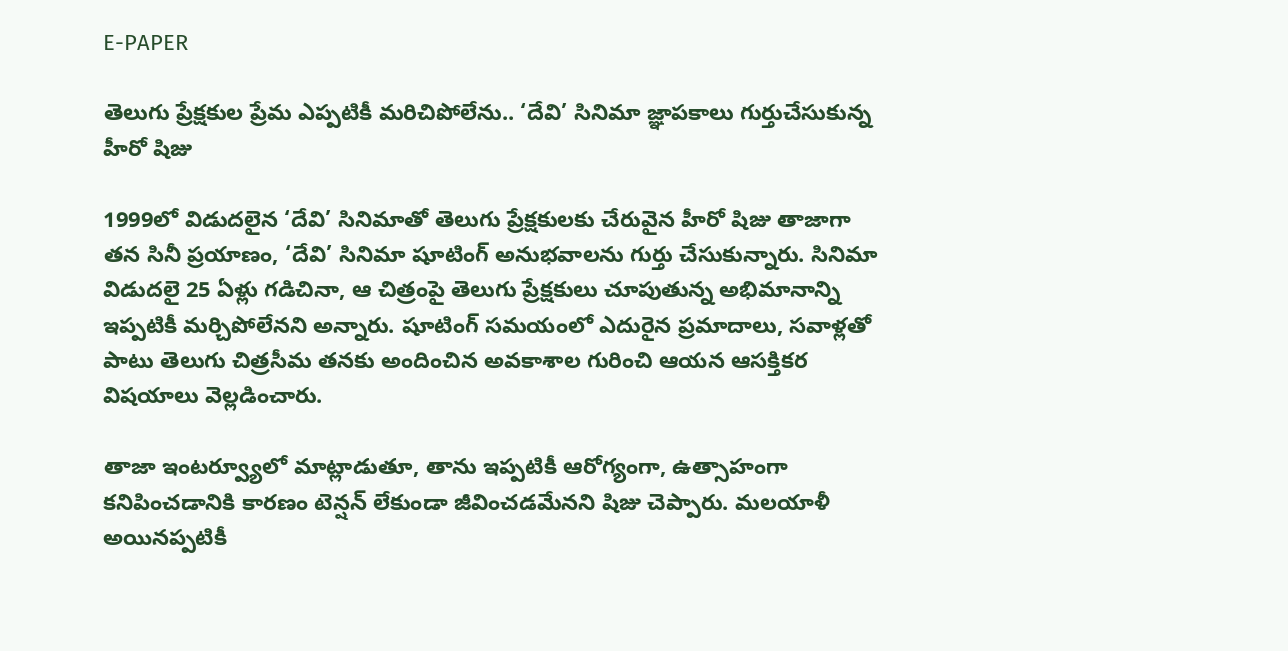E-PAPER

తెలుగు ప్రేక్షకుల ప్రేమ ఎప్పటికీ మరిచిపోలేను.. ‘దేవి’ సినిమా జ్ఞాపకాలు గుర్తుచేసుకున్న హీరో షిజు

1999లో విడుదలైన ‘దేవి’ సినిమాతో తెలుగు ప్రేక్షకులకు చేరువైన హీరో షిజు తాజాగా తన సినీ ప్రయాణం, ‘దేవి’ సినిమా షూటింగ్ అనుభవాలను గుర్తు చేసుకున్నారు. సినిమా విడుదలై 25 ఏళ్లు గడిచినా, ఆ చిత్రంపై తెలుగు ప్రేక్షకులు చూపుతున్న అభిమానాన్ని ఇప్పటికీ మర్చిపోలేనని అన్నారు. షూటింగ్ సమయంలో ఎదురైన ప్రమాదాలు, సవాళ్లతో పాటు తెలుగు చిత్రసీమ తనకు అందించిన అవకాశాల గురించి ఆయన ఆసక్తికర విషయాలు వెల్లడించారు.

తాజా ఇంటర్వ్యూలో మాట్లాడుతూ, తాను ఇప్పటికీ ఆరోగ్యంగా, ఉత్సాహంగా కనిపించడానికి కారణం టెన్షన్ లేకుండా జీవించడమేనని షిజు చెప్పారు. మలయాళీ అయినప్పటికీ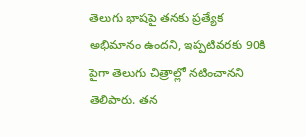తెలుగు భాషపై తనకు ప్రత్యేక అభిమానం ఉందని, ఇప్పటివరకు 90కి పైగా తెలుగు చిత్రాల్లో నటించానని తెలిపారు. తన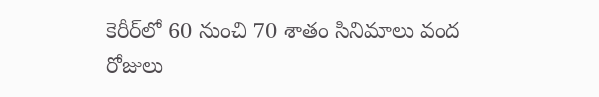కెరీర్‌లో 60 నుంచి 70 శాతం సినిమాలు వంద రోజులు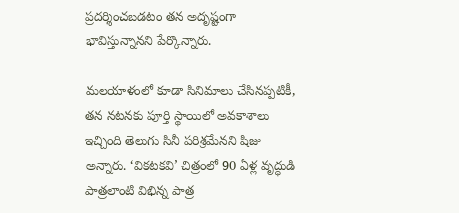ప్రదర్శించబడటం తన అదృష్టంగా భావిస్తున్నానని పేర్కొన్నారు.

మలయాళంలో కూడా సినిమాలు చేసినప్పటికీ, తన నటనకు పూర్తి స్థాయిలో అవకాశాలు ఇచ్చింది తెలుగు సినీ పరిశ్రమేనని షిజు అన్నారు. ‘వికటకవి’ చిత్రంలో 90 ఏళ్ల వృద్ధుడి పాత్రలాంటి విభిన్న పాత్ర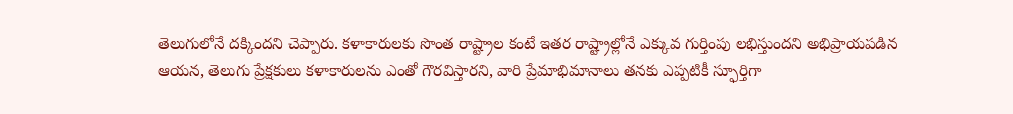తెలుగులోనే దక్కిందని చెప్పారు. కళాకారులకు సొంత రాష్ట్రాల కంటే ఇతర రాష్ట్రాల్లోనే ఎక్కువ గుర్తింపు లభిస్తుందని అభిప్రాయపడిన ఆయన, తెలుగు ప్రేక్షకులు కళాకారులను ఎంతో గౌరవిస్తారని, వారి ప్రేమాభిమానాలు తనకు ఎప్పటికీ స్ఫూర్తిగా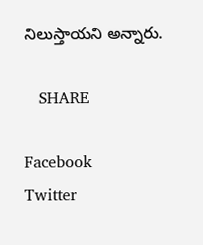నిలుస్తాయని అన్నారు.

   SHARE

Facebook
Twitter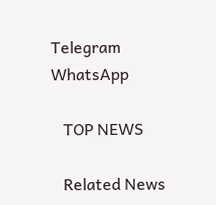Telegram
WhatsApp

   TOP NEWS

   Related News